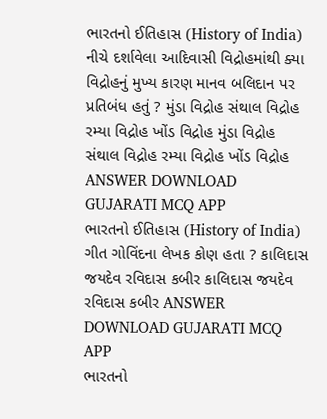ભારતનો ઈતિહાસ (History of India) નીચે દર્શાવેલા આદિવાસી વિદ્રોહમાંથી ક્યા વિદ્રોહનું મુખ્ય કારણ માનવ બલિદાન પર પ્રતિબંધ હતું ? મુંડા વિદ્રોહ સંથાલ વિદ્રોહ રમ્યા વિદ્રોહ ખોંડ વિદ્રોહ મુંડા વિદ્રોહ સંથાલ વિદ્રોહ રમ્યા વિદ્રોહ ખોંડ વિદ્રોહ ANSWER DOWNLOAD GUJARATI MCQ APP
ભારતનો ઈતિહાસ (History of India) ગીત ગોવિંદના લેખક કોણ હતા ? કાલિદાસ જયદેવ રવિદાસ કબીર કાલિદાસ જયદેવ રવિદાસ કબીર ANSWER DOWNLOAD GUJARATI MCQ APP
ભારતનો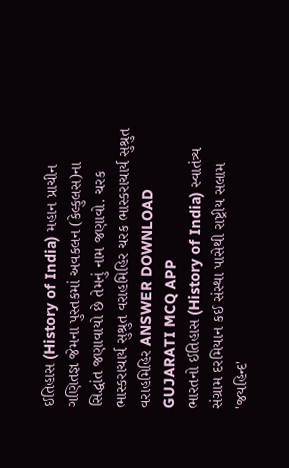ઈતિહાસ (History of India) મહાન પ્રાચીન ગણિતજ્ઞ જેમના પુસ્તકમાં અવકલન (કેલ્કુલસ)ના સિદ્ધાંત જણાવાયો છે તેમનું નામ જણાવો. ચરક ભાસ્કરાચાર્ય સુશ્રુત વરાહમિહિર ચરક ભાસ્કરાચાર્ય સુશ્રુત વરાહમિહિર ANSWER DOWNLOAD GUJARATI MCQ APP
ભારતનો ઈતિહાસ (History of India) સ્વાતંત્ર્ય સંગ્રામ દરમિયાન કઈ સંસ્થા પાસેથી રાષ્ટ્રીય સલામ 'જયહિન્દ'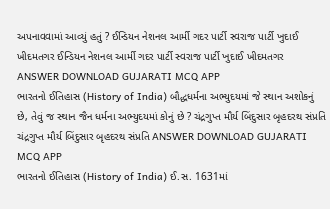અપનાવવામાં આવ્યું હતું ? ઈન્ડિયન નેશનલ આર્મી ગદર પાર્ટી સ્વરાજ પાર્ટી ખુદાઈ ખીદમતગર ઈન્ડિયન નેશનલ આર્મી ગદર પાર્ટી સ્વરાજ પાર્ટી ખુદાઈ ખીદમતગર ANSWER DOWNLOAD GUJARATI MCQ APP
ભારતનો ઈતિહાસ (History of India) બૌદ્ધધર્મના અભ્યુદયમાં જે સ્થાન અશોકનું છે, તેવું જ સ્થાન જૈન ધર્મના અભ્યુદયમાં કોનું છે ? ચંદ્રગુપ્ત મૌર્ય બિંદુસાર બૃહદરથ સંપ્રતિ ચંદ્રગુપ્ત મૌર્ય બિંદુસાર બૃહદરથ સંપ્રતિ ANSWER DOWNLOAD GUJARATI MCQ APP
ભારતનો ઈતિહાસ (History of India) ઈ.સ. 1631માં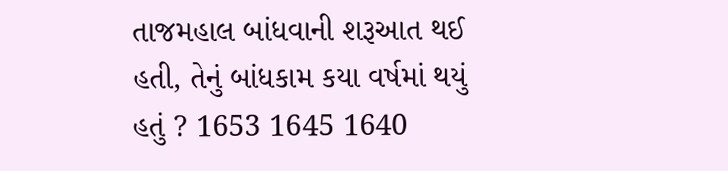તાજમહાલ બાંધવાની શરૂઆત થઈ હતી, તેનું બાંધકામ કયા વર્ષમાં થયું હતું ? 1653 1645 1640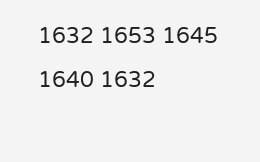1632 1653 1645 1640 1632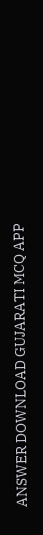ANSWER DOWNLOAD GUJARATI MCQ APP